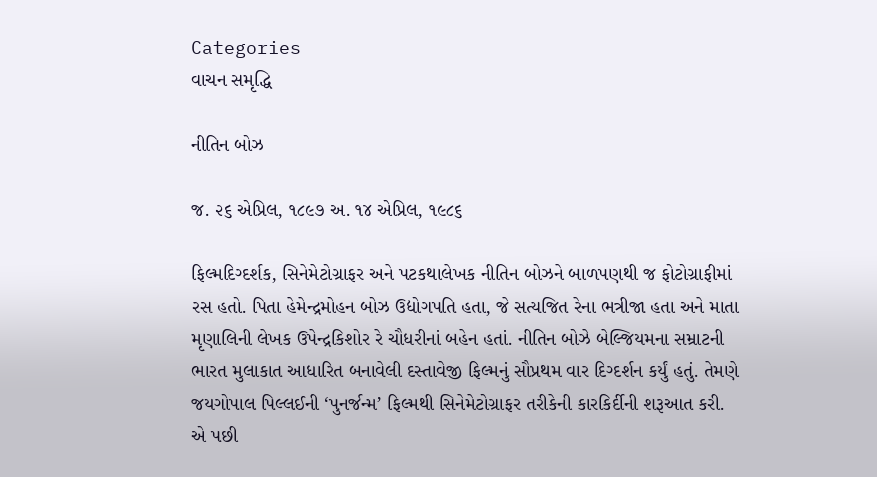Categories
વાચન સમૃદ્ધિ

નીતિન બોઝ

જ. ૨૬ એપ્રિલ, ૧૮૯૭ અ. ૧૪ એપ્રિલ, ૧૯૮૬

ફિલ્મદિગ્દર્શક, સિનેમેટોગ્રાફર અને પટકથાલેખક નીતિન બોઝને બાળપણથી જ ફોટોગ્રાફીમાં રસ હતો. પિતા હેમેન્દ્રમોહન બોઝ ઉદ્યોગપતિ હતા, જે સત્યજિત રેના ભત્રીજા હતા અને માતા મૃણાલિની લેખક ઉપેન્દ્રકિશોર રે ચૌધરીનાં બહેન હતાં. નીતિન બોઝે બેલ્જિયમના સમ્રાટની ભારત મુલાકાત આધારિત બનાવેલી દસ્તાવેજી ફિલ્મનું સૌપ્રથમ વાર દિગ્દર્શન કર્યું હતું. તેમણે જયગોપાલ પિલ્લઈની ‘પુનર્જન્મ’ ફિલ્મથી સિનેમેટોગ્રાફર તરીકેની કારકિર્દીની શરૂઆત કરી. એ પછી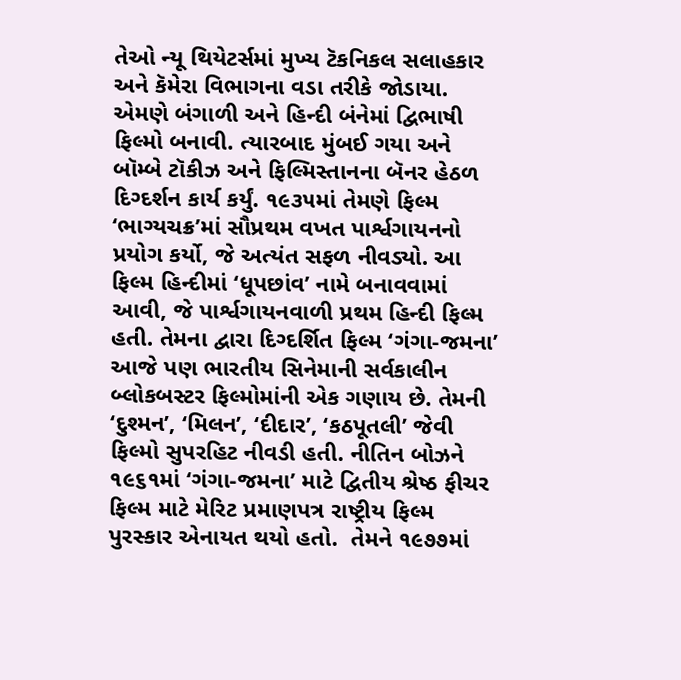તેઓ ન્યૂ થિયેટર્સમાં મુખ્ય ટૅકનિકલ સલાહકાર અને કૅમેરા વિભાગના વડા તરીકે જોડાયા. એમણે બંગાળી અને હિન્દી બંનેમાં દ્વિભાષી ફિલ્મો બનાવી. ત્યારબાદ મુંબઈ ગયા અને બૉમ્બે ટૉકીઝ અને ફિલ્મિસ્તાનના બૅનર હેઠળ દિગ્દર્શન કાર્ય કર્યું. ૧૯૩૫માં તેમણે ફિલ્મ ‘ભાગ્યચક્ર’માં સૌપ્રથમ વખત પાર્શ્વગાયનનો પ્રયોગ કર્યો, જે અત્યંત સફળ નીવડ્યો. આ ફિલ્મ હિન્દીમાં ‘ધૂપછાંવ’ નામે બનાવવામાં આવી, જે પાર્શ્વગાયનવાળી પ્રથમ હિન્દી ફિલ્મ હતી. તેમના દ્વારા દિગ્દર્શિત ફિલ્મ ‘ગંગા-જમના’ આજે પણ ભારતીય સિનેમાની સર્વકાલીન બ્લોકબસ્ટર ફિલ્મોમાંની એક ગણાય છે. તેમની ‘દુશ્મન’, ‘મિલન’, ‘દીદાર’, ‘કઠપૂતલી’ જેવી ફિલ્મો સુપરહિટ નીવડી હતી. નીતિન બોઝને ૧૯૬૧માં ‘ગંગા-જમના’ માટે દ્વિતીય શ્રેષ્ઠ ફીચર ફિલ્મ માટે મેરિટ પ્રમાણપત્ર રાષ્ટ્રીય ફિલ્મ પુરસ્કાર એનાયત થયો હતો.  તેમને ૧૯૭૭માં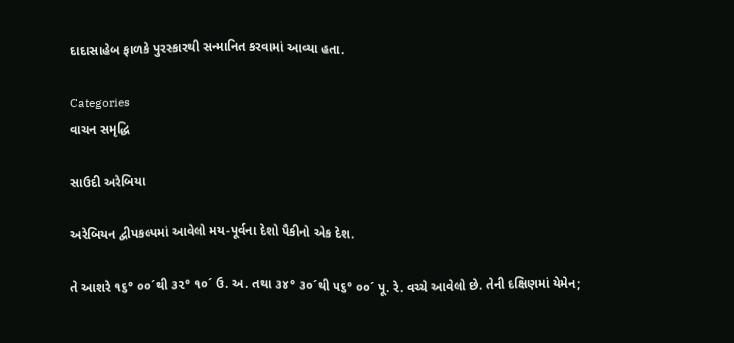દાદાસાહેબ ફાળકે પુરસ્કારથી સન્માનિત કરવામાં આવ્યા હતા.

Categories
વાચન સમૃદ્ધિ

સાઉદી અરેબિયા

અરેબિયન દ્વીપકલ્પમાં આવેલો મય-પૂર્વના દેશો પૈકીનો એક દેશ.

તે આશરે ૧૬° ૦૦´થી ૩૨° ૧૦´ ઉ. અ. તથા ૩૪° ૩૦´થી ૫૬° ૦૦´ પૂ. રે. વચ્ચે આવેલો છે. તેની દક્ષિણમાં યેમેન;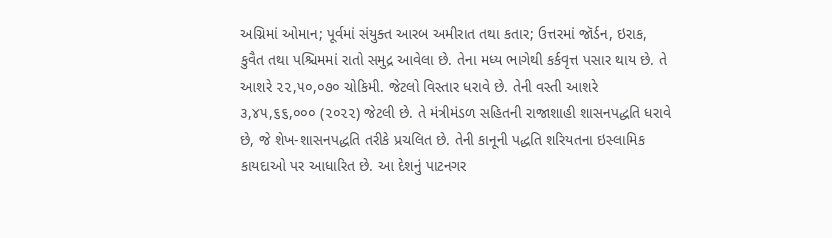અગ્નિમાં ઓમાન; પૂર્વમાં સંયુક્ત આરબ અમીરાત તથા કતાર; ઉત્તરમાં જૉર્ડન, ઇરાક, કુવૈત તથા પશ્ચિમમાં રાતો સમુદ્ર આવેલા છે. તેના મધ્ય ભાગેથી કર્કવૃત્ત પસાર થાય છે. તે આશરે ૨૨,૫૦,૦૭૦ ચોકિમી. જેટલો વિસ્તાર ધરાવે છે. તેની વસ્તી આશરે ૩,૪૫,૬૬,૦૦૦ (૨૦૨૨) જેટલી છે. તે મંત્રીમંડળ સહિતની રાજાશાહી શાસનપદ્ધતિ ધરાવે છે, જે શેખ-શાસનપદ્ધતિ તરીકે પ્રચલિત છે. તેની કાનૂની પદ્ધતિ શરિયતના ઇસ્લામિક કાયદાઓ પર આધારિત છે. આ દેશનું પાટનગર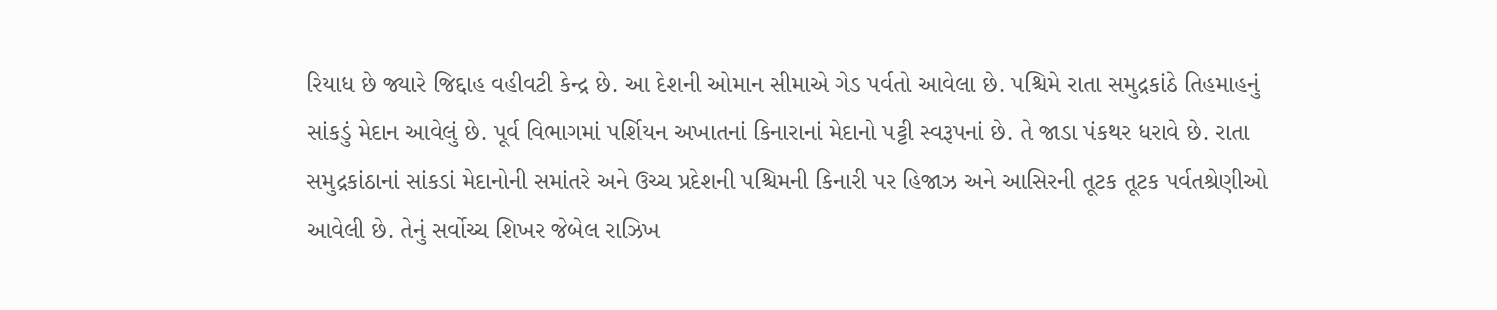રિયાધ છે જ્યારે જિદ્દાહ વહીવટી કેન્દ્ર છે. આ દેશની ઓમાન સીમાએ ગેડ પર્વતો આવેલા છે. પશ્ચિમે રાતા સમુદ્રકાંઠે તિહમાહનું સાંકડું મેદાન આવેલું છે. પૂર્વ વિભાગમાં પર્શિયન અખાતનાં કિનારાનાં મેદાનો પટ્ટી સ્વરૂપનાં છે. તે જાડા પંકથર ધરાવે છે. રાતા સમુદ્રકાંઠાનાં સાંકડાં મેદાનોની સમાંતરે અને ઉચ્ચ પ્રદેશની પશ્ચિમની કિનારી પર હિજાઝ અને આસિરની તૂટક તૂટક પર્વતશ્રેણીઓ આવેલી છે. તેનું સર્વોચ્ચ શિખર જેબેલ રાઝિખ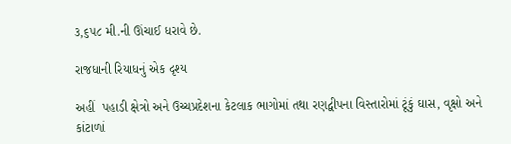૩,૬૫૮ મી.ની ઊંચાઈ ધરાવે છે.

રાજધાની રિયાધનું એક દૃશ્ય

અહીં  પહાડી ક્ષેત્રો અને ઉચ્ચપ્રદેશના કેટલાક ભાગોમાં તથા રણદ્વીપના વિસ્તારોમાં ટૂંકું ઘાસ, વૃક્ષો અને કાંટાળાં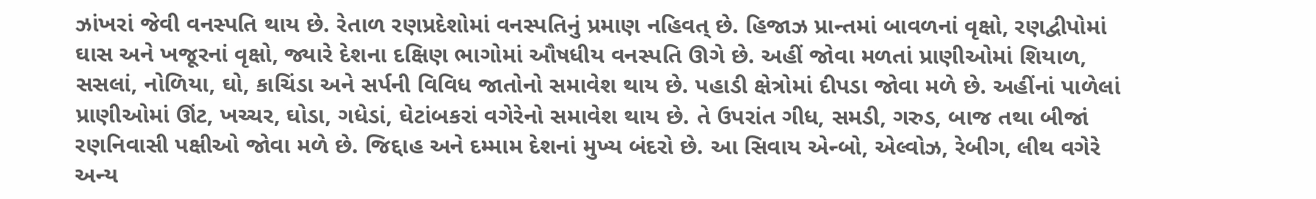ઝાંખરાં જેવી વનસ્પતિ થાય છે. રેતાળ રણપ્રદેશોમાં વનસ્પતિનું પ્રમાણ નહિવત્ છે. હિજાઝ પ્રાન્તમાં બાવળનાં વૃક્ષો, રણદ્વીપોમાં ઘાસ અને ખજૂરનાં વૃક્ષો, જ્યારે દેશના દક્ષિણ ભાગોમાં ઔષધીય વનસ્પતિ ઊગે છે. અહીં જોવા મળતાં પ્રાણીઓમાં શિયાળ, સસલાં, નોળિયા, ઘો, કાચિંડા અને સર્પની વિવિધ જાતોનો સમાવેશ થાય છે. પહાડી ક્ષેત્રોમાં દીપડા જોવા મળે છે. અહીંનાં પાળેલાં પ્રાણીઓમાં ઊંટ, ખચ્ચર, ઘોડા, ગધેડાં, ઘેટાંબકરાં વગેરેનો સમાવેશ થાય છે. તે ઉપરાંત ગીધ, સમડી, ગરુડ, બાજ તથા બીજાં રણનિવાસી પક્ષીઓ જોવા મળે છે. જિદ્દાહ અને દમ્મામ દેશનાં મુખ્ય બંદરો છે. આ સિવાય એન્બો, એલ્વોઝ, રેબીગ, લીથ વગેરે અન્ય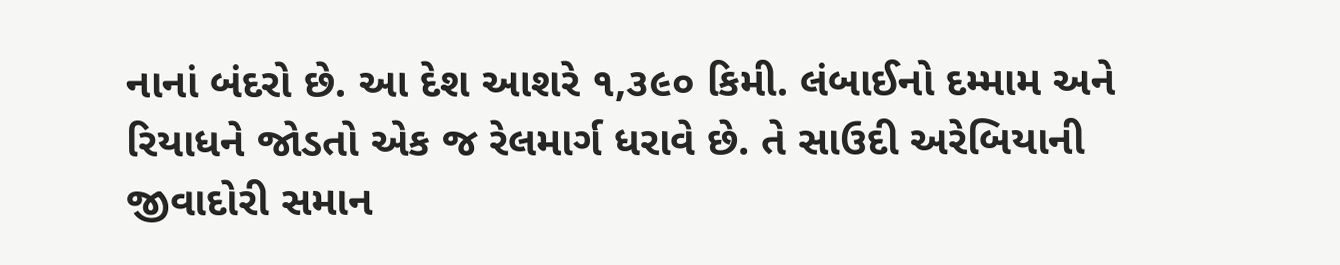નાનાં બંદરો છે. આ દેશ આશરે ૧,૩૯૦ કિમી. લંબાઈનો દમ્મામ અને રિયાધને જોડતો એક જ રેલમાર્ગ ધરાવે છે. તે સાઉદી અરેબિયાની જીવાદોરી સમાન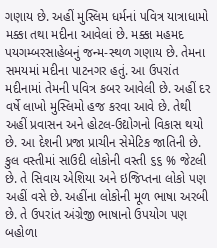ગણાય છે. અહીં મુસ્લિમ ધર્મનાં પવિત્ર યાત્રાધામો મક્કા તથા મદીના આવેલાં છે. મક્કા મહમદ પયગમ્બરસાહેબનું જન્મ-સ્થળ ગણાય છે. તેમના સમયમાં મદીના પાટનગર હતું. આ ઉપરાંત મદીનામાં તેમની પવિત્ર કબર આવેલી છે. અહીં દર વર્ષે લાખો મુસ્લિમો હજ કરવા આવે છે. તેથી અહીં પ્રવાસન અને હોટલ-ઉદ્યોગનો વિકાસ થયો છે. આ દેશની પ્રજા પ્રાચીન સેમેટિક જાતિની છે. કુલ વસ્તીમાં સાઉદી લોકોની વસ્તી ૬૬ % જેટલી છે. તે સિવાય એશિયા અને ઇજિપ્તના લોકો પણ અહીં વસે છે. અહીંના લોકોની મૂળ ભાષા અરબી છે. તે ઉપરાંત અંગ્રેજી ભાષાનો ઉપયોગ પણ બહોળા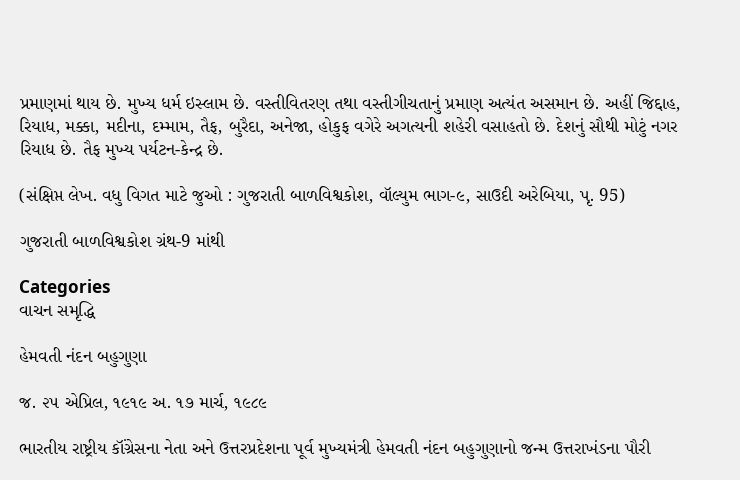પ્રમાણમાં થાય છે. મુખ્ય ધર્મ ઇસ્લામ છે. વસ્તીવિતરણ તથા વસ્તીગીચતાનું પ્રમાણ અત્યંત અસમાન છે. અહીં જિદ્દાહ, રિયાધ, મક્કા, મદીના, દમ્મામ, તૈફ, બુરૈદા, અનેજા, હોકુફ વગેરે અગત્યની શહેરી વસાહતો છે. દેશનું સૌથી મોટું નગર રિયાધ છે. તૈફ મુખ્ય પર્યટન-કેન્દ્ર છે.

(સંક્ષિપ્ત લેખ. વધુ વિગત માટે જુઓ : ગુજરાતી બાળવિશ્વકોશ, વૉલ્યુમ ભાગ-૯, સાઉદી અરેબિયા, પૃ. 95)

ગુજરાતી બાળવિશ્વકોશ ગ્રંથ-9 માંથી

Categories
વાચન સમૃદ્ધિ

હેમવતી નંદન બહુગુણા

જ. ૨૫ એપ્રિલ, ૧૯૧૯ અ. ૧૭ માર્ચ, ૧૯૮૯

ભારતીય રાષ્ટ્રીય કૉંગ્રેસના નેતા અને ઉત્તરપ્રદેશના પૂર્વ મુખ્યમંત્રી હેમવતી નંદન બહુગુણાનો જન્મ ઉત્તરાખંડના પૌરી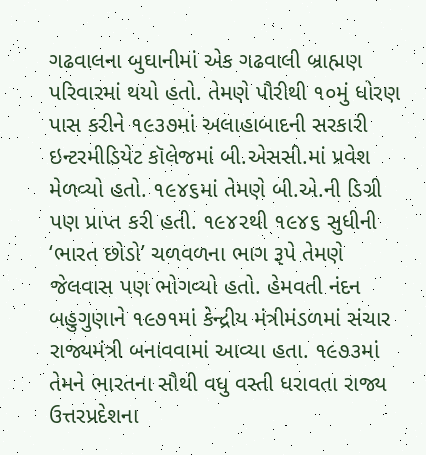ગઢવાલના બુઘાનીમાં એક ગઢવાલી બ્રાહ્મણ પરિવારમાં થયો હતો. તેમણે પૌરીથી ૧૦મું ધોરણ પાસ કરીને ૧૯૩૭માં અલાહાબાદની સરકારી ઇન્ટરમીડિયેટ કૉલેજમાં બી.એસસી.માં પ્રવેશ મેળવ્યો હતો. ૧૯૪૬માં તેમણે બી.એ.ની ડિગ્રી પણ પ્રાપ્ત કરી હતી. ૧૯૪૨થી ૧૯૪૬ સુધીની ‘ભારત છોડો’ ચળવળના ભાગ રૂપે તેમણે જેલવાસ પણ ભોગવ્યો હતો. હેમવતી નંદન બહુગુણાને ૧૯૭૧માં કેન્દ્રીય મંત્રીમંડળમાં સંચાર રાજ્યમંત્રી બનાવવામાં આવ્યા હતા. ૧૯૭૩માં તેમને ભારતના સૌથી વધુ વસ્તી ધરાવતા રાજ્ય ઉત્તરપ્રદેશના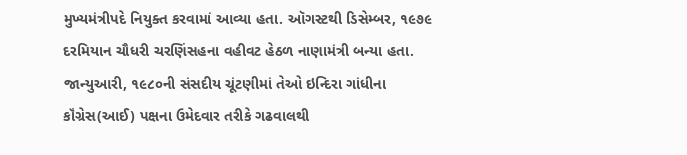મુખ્યમંત્રીપદે નિયુક્ત કરવામાં આવ્યા હતા. ઑગસ્ટથી ડિસેમ્બર, ૧૯૭૯ દરમિયાન ચૌધરી ચરણિંસહના વહીવટ હેઠળ નાણામંત્રી બન્યા હતા. જાન્યુઆરી, ૧૯૮૦ની સંસદીય ચૂંટણીમાં તેઓ ઇન્દિરા ગાંધીના કૉંગ્રેસ(આઈ) પક્ષના ઉમેદવાર તરીકે ગઢવાલથી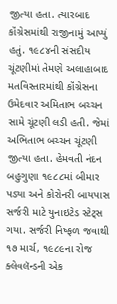જીત્યા હતા. ત્યારબાદ કૉંગ્રેસમાંથી રાજીનામું આપ્યું હતું. ૧૯૮૪ની સંસદીય ચૂંટણીમાં તેમણે અલાહાબાદ મતવિસ્તારમાંથી કૉંગ્રેસના ઉમેદવાર અમિતાભ બચ્ચન સામે ચૂંટણી લડી હતી. જેમાં અભિતાભ બચ્ચન ચૂંટણી જીત્યા હતા. હેમવતી નંદન બહુગુણા ૧૯૮૮માં બીમાર પડ્યા અને કોરોનરી બાયપાસ સર્જરી માટે યુનાઇટેડ સ્ટેટ્સ ગયા. સર્જરી નિષ્ફળ જવાથી ૧૭ માર્ચ, ૧૯૮૯ના રોજ ક્લેવલૅન્ડની એક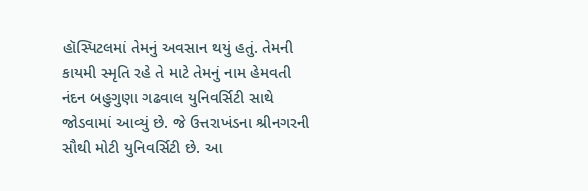હૉસ્પિટલમાં તેમનું અવસાન થયું હતું. તેમની કાયમી સ્મૃતિ રહે તે માટે તેમનું નામ હેમવતી નંદન બહુગુણા ગઢવાલ યુનિવર્સિટી સાથે જોડવામાં આવ્યું છે. જે ઉત્તરાખંડના શ્રીનગરની સૌથી મોટી યુનિવર્સિટી છે. આ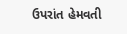ઉપરાંત હેમવતી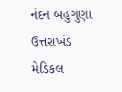નંદન બહુગુણા ઉત્તરાખંડ મેડિકલ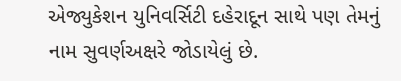એજ્યુકેશન યુનિવર્સિટી દહેરાદૂન સાથે પણ તેમનું નામ સુવર્ણઅક્ષરે જોડાયેલું છે.